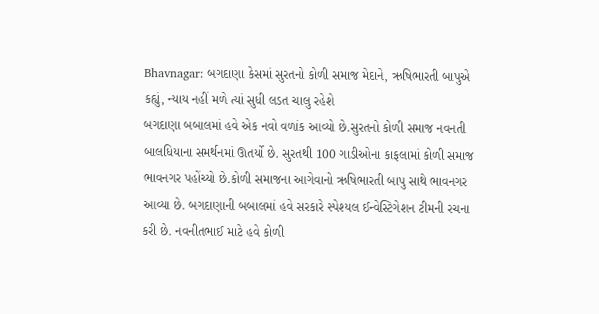Bhavnagar: બગદાણા કેસમાં સુરતનો કોળી સમાજ મેદાને, ઋષિભારતી બાપુએ કહ્યું, ન્યાય નહીં મળે ત્યાં સુધી લડત ચાલુ રહેશે
બગદાણા બબાલમાં હવે એક નવો વળાંક આવ્યો છે.સુરતનો કોળી સમાજ નવનતી બાલધિયાના સમર્થનમાં ઊતર્યો છે. સુરતથી 100 ગાડીઓના કાફલામાં કોળી સમાજ ભાવનગર પહોંચ્યો છે.કોળી સમાજના આગેવાનો ઋષિભારતી બાપુ સાથે ભાવનગર આવ્યા છે. બગદાણાની બબાલમાં હવે સરકારે સ્પેશ્યલ ઈન્વેસ્ટિગેશન ટીમની રચના કરી છે. નવનીતભાઈ માટે હવે કોળી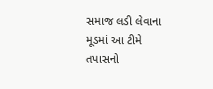સમાજ લડી લેવાના મૂડમાં આ ટીમે તપાસનો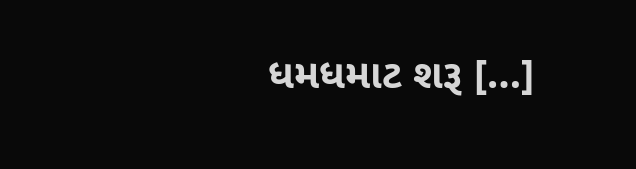ધમધમાટ શરૂ […]